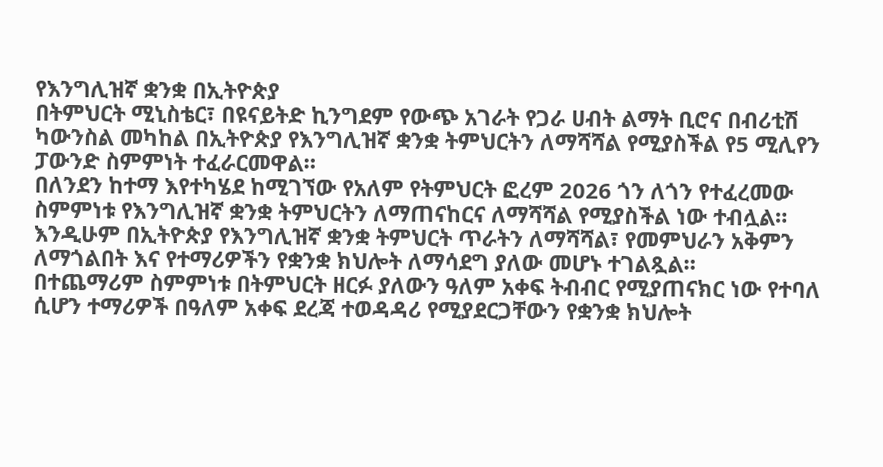የእንግሊዝኛ ቋንቋ በኢትዮጵያ
በትምህርት ሚኒስቴር፣ በዩናይትድ ኪንግደም የውጭ አገራት የጋራ ሀብት ልማት ቢሮና በብሪቲሽ ካውንስል መካከል በኢትዮጵያ የእንግሊዝኛ ቋንቋ ትምህርትን ለማሻሻል የሚያስችል የ5 ሚሊየን ፓውንድ ስምምነት ተፈራርመዋል።
በለንደን ከተማ እየተካሄደ ከሚገኘው የአለም የትምህርት ፎረም 2026 ጎን ለጎን የተፈረመው ስምምነቱ የእንግሊዝኛ ቋንቋ ትምህርትን ለማጠናከርና ለማሻሻል የሚያስችል ነው ተብሏል።
እንዲሁም በኢትዮጵያ የእንግሊዝኛ ቋንቋ ትምህርት ጥራትን ለማሻሻል፣ የመምህራን አቅምን ለማጎልበት እና የተማሪዎችን የቋንቋ ክህሎት ለማሳደግ ያለው መሆኑ ተገልጿል።
በተጨማሪም ስምምነቱ በትምህርት ዘርፉ ያለውን ዓለም አቀፍ ትብብር የሚያጠናክር ነው የተባለ ሲሆን ተማሪዎች በዓለም አቀፍ ደረጃ ተወዳዳሪ የሚያደርጋቸውን የቋንቋ ክህሎት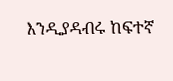እንዲያዳብሩ ከፍተኛ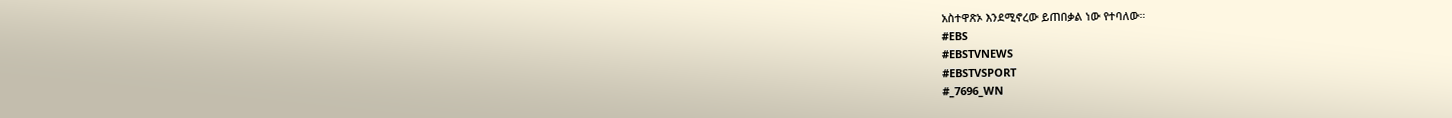አስተዋጽኦ እንደሚኖረው ይጠበቃል ነው የተባለው።
#EBS
#EBSTVNEWS
#EBSTVSPORT
#_7696_WN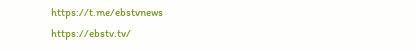https://t.me/ebstvnews
https://ebstv.tv/